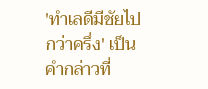'ทำเลดีมีชัยไป กว่าครึ่ง' เป็นคำกล่าวที่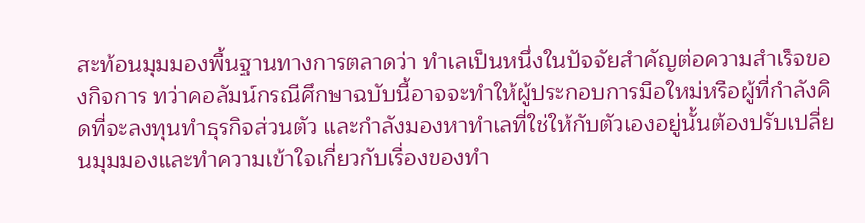สะท้อนมุมมองพื้นฐานทางการตลาดว่า ทำเลเป็นหนึ่งในปัจจัยสำคัญต่อความสำเร็จของกิจการ ทว่าคอลัมน์กรณีศึกษาฉบับนี้อาจจะทำให้ผู้ประกอบการมือใหม่หรือผู้ที่กำลังคิดที่จะลงทุนทำธุรกิจส่วนตัว และกำลังมองหาทำเลที่ใช่ให้กับตัวเองอยู่นั้นต้องปรับเปลี่ยนมุมมองและทำความเข้าใจเกี่ยวกับเรื่องของทำ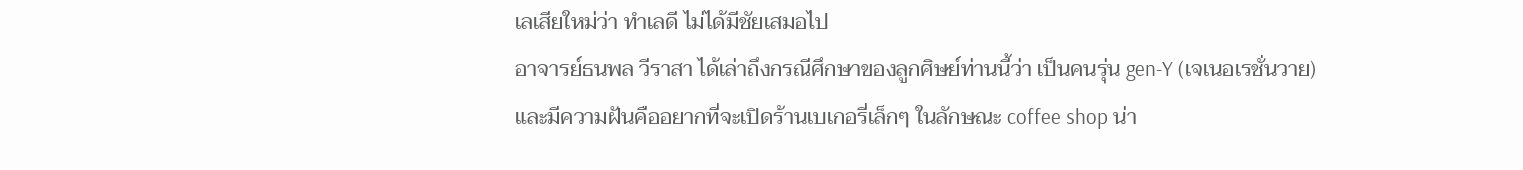เลเสียใหม่ว่า ทำเลดี ไม่ได้มีชัยเสมอไป
อาจารย์ธนพล วีราสา ได้เล่าถึงกรณีศึกษาของลูกศิษย์ท่านนี้ว่า เป็นคนรุ่น gen-Y (เจเนอเรชั่นวาย) และมีความฝันคืออยากที่จะเปิดร้านเบเกอรี่เล็กๆ ในลักษณะ coffee shop น่า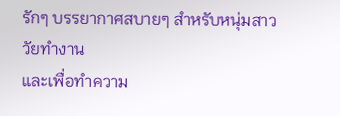รักๆ บรรยากาศสบายๆ สำหรับหนุ่มสาววัยทำงาน
และเพื่อทำความ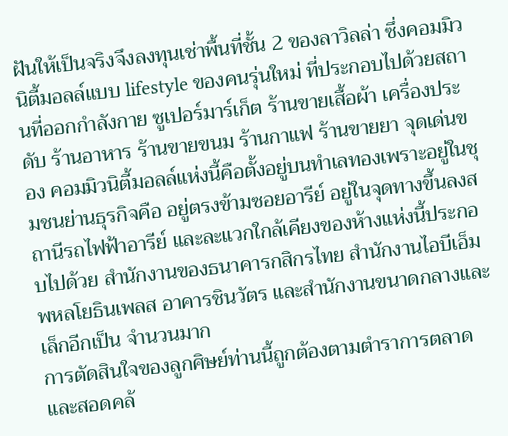ฝันให้เป็นจริงจึงลงทุนเช่าพื้นที่ชั้น 2 ของลาวิลล่า ซึ่งคอมมิวนิตี้มอลล์แบบ lifestyle ของคนรุ่นใหม่ ที่ประกอบไปด้วยสถานที่ออกกำลังกาย ซูเปอร์มาร์เก็ต ร้านขายเสื้อผ้า เครื่องประดับ ร้านอาหาร ร้านขายขนม ร้านกาแฟ ร้านขายยา จุดเด่นของ คอมมิวนิตี้มอลล์แห่งนี้คือตั้งอยู่บนทำเลทองเพราะอยู่ในชุมชนย่านธุรกิจคือ อยู่ตรงข้ามซอยอารีย์ อยู่ในจุดทางขึ้นลงสถานีรถไฟฟ้าอารีย์ และละแวกใกล้เคียงของห้างแห่งนี้ประกอบไปด้วย สำนักงานของธนาคารกสิกรไทย สำนักงานไอบีเอ็ม พหลโยธินเพลส อาคารชินวัตร และสำนักงานขนาดกลางและเล็กอีกเป็น จำนวนมาก
การตัดสินใจของลูกศิษย์ท่านนี้ถูกต้องตามตำราการตลาด และสอดคล้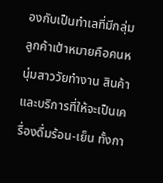องกับเป็นทำเลที่มีกลุ่มลูกค้าเป้าหมายคือคนหนุ่มสาววัยทำงาน สินค้าและบริการที่ให้จะเป็นเครื่องดื่มร้อน-เย็น ทั้งกา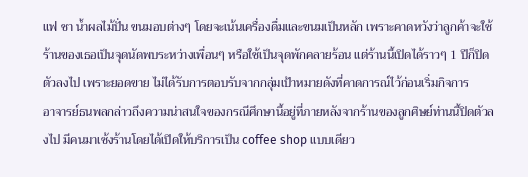แฟ ชา น้ำผลไม้ปั่น ขนมอบต่างๆ โดยจะเน้นเครื่องดื่มและขนมเป็นหลัก เพราะคาดหวังว่าลูกค้าจะใช้ร้านของเธอเป็นจุดนัดพบระหว่างเพื่อนๆ หรือใช้เป็นจุดพักคลายร้อน แต่ร้านนี้เปิดได้ราวๆ 1 ปีก็ปิดตัวลงไป เพราะยอดขาย ไม่ได้รับการตอบรับจากกลุ่มเป้าหมายดังที่คาดการณ์ไว้ก่อนเริ่มกิจการ
อาจารย์ธนพลกล่าวถึงความน่าสนใจของกรณีศึกษานี้อยู่ที่ภายหลังจากร้านของลูกศิษย์ท่านนี้ปิดตัวลงไป มีคนมาเซ้งร้านโดยได้เปิดให้บริการเป็น coffee shop แบบเดียว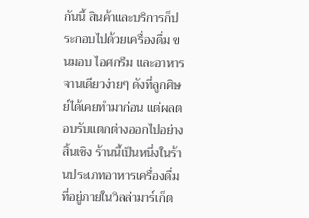กันนี้ สินค้าและบริการก็ประกอบไปด้วยเครื่องดื่ม ขนมอบ ไอศกรีม และอาหารจานเดียวง่ายๆ ดังที่ลูกศิษย์ได้เคยทำมาก่อน แต่ผลตอบรับแตกต่างออกไปอย่างสิ้นเชิง ร้านนี้เป็นหนึ่งในร้านประเภทอาหารเครื่องดื่มที่อยู่ภายในวิลล่ามาร์เก็ต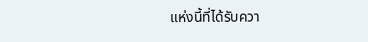แห่งนี้ที่ได้รับควา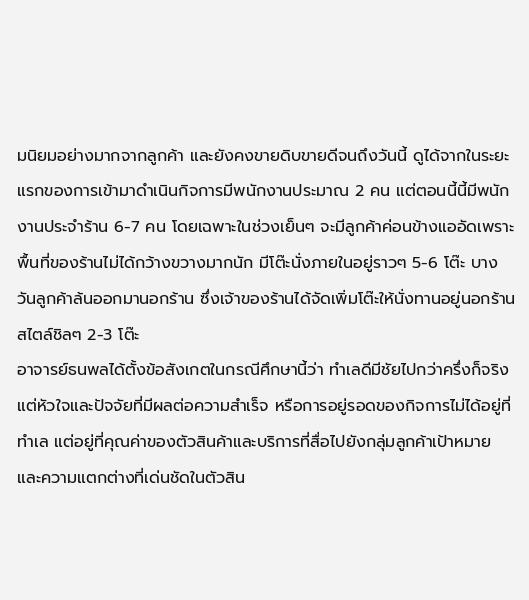มนิยมอย่างมากจากลูกค้า และยังคงขายดิบขายดีจนถึงวันนี้ ดูได้จากในระยะแรกของการเข้ามาดำเนินกิจการมีพนักงานประมาณ 2 คน แต่ตอนนี้นี้มีพนักงานประจำร้าน 6-7 คน โดยเฉพาะในช่วงเย็นๆ จะมีลูกค้าค่อนข้างแออัดเพราะพื้นที่ของร้านไม่ได้กว้างขวางมากนัก มีโต๊ะนั่งภายในอยู่ราวๆ 5-6 โต๊ะ บางวันลูกค้าล้นออกมานอกร้าน ซึ่งเจ้าของร้านได้จัดเพิ่มโต๊ะให้นั่งทานอยู่นอกร้านสไตล์ชิลๆ 2-3 โต๊ะ
อาจารย์ธนพลได้ตั้งข้อสังเกตในกรณีศึกษานี้ว่า ทำเลดีมีชัยไปกว่าครึ่งก็จริง แต่หัวใจและปัจจัยที่มีผลต่อความสำเร็จ หรือการอยู่รอดของกิจการไม่ได้อยู่ที่ทำเล แต่อยู่ที่คุณค่าของตัวสินค้าและบริการที่สื่อไปยังกลุ่มลูกค้าเป้าหมาย และความแตกต่างที่เด่นชัดในตัวสิน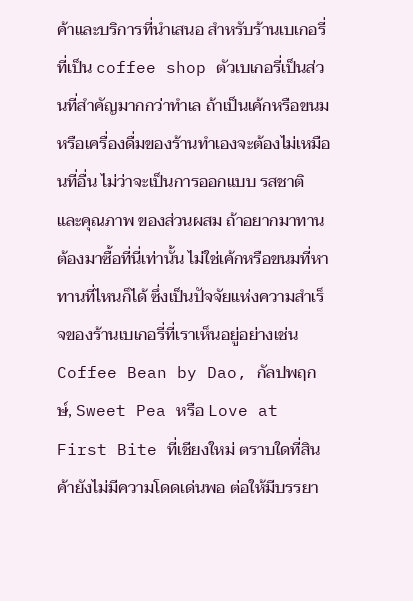ค้าและบริการที่นำเสนอ สำหรับร้านเบเกอรี่ที่เป็น coffee shop ตัวเบเกอรี่เป็นส่วนที่สำคัญมากกว่าทำเล ถ้าเป็นเค้กหรือขนม หรือเครื่องดื่มของร้านทำเองจะต้องไม่เหมือนที่อื่น ไม่ว่าจะเป็นการออกแบบ รสชาติ และคุณภาพ ของส่วนผสม ถ้าอยากมาทานต้องมาซื้อที่นี่เท่านั้น ไม่ใช่เค้กหรือขนมที่หาทานที่ไหนก็ได้ ซึ่งเป็นปัจจัยแห่งความสำเร็จของร้านเบเกอรี่ที่เราเห็นอยู่อย่างเช่น Coffee Bean by Dao, กัลปพฤกษ์, Sweet Pea หรือ Love at First Bite ที่เชียงใหม่ ตราบใดที่สินค้ายังไม่มีความโดดเด่นพอ ต่อให้มีบรรยา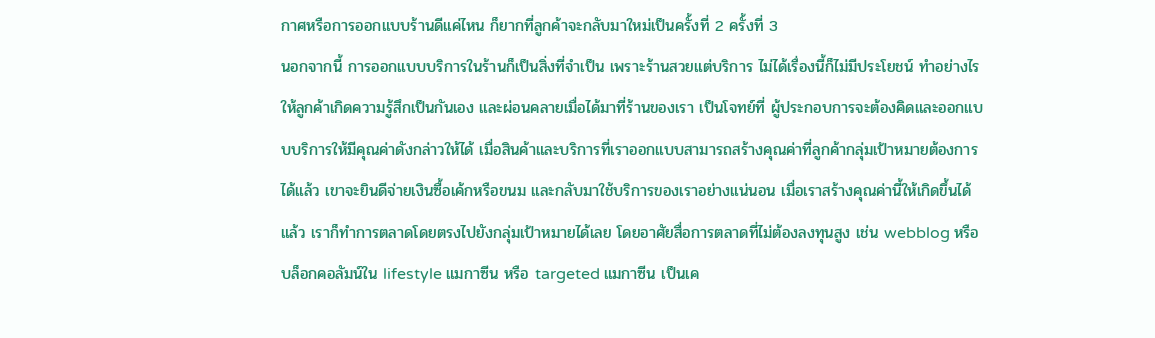กาศหรือการออกแบบร้านดีแค่ไหน ก็ยากที่ลูกค้าจะกลับมาใหม่เป็นครั้งที่ 2 ครั้งที่ 3
นอกจากนี้ การออกแบบบริการในร้านก็เป็นสิ่งที่จำเป็น เพราะร้านสวยแต่บริการ ไม่ได้เรื่องนี้ก็ไม่มีประโยชน์ ทำอย่างไรให้ลูกค้าเกิดความรู้สึกเป็นกันเอง และผ่อนคลายเมื่อได้มาที่ร้านของเรา เป็นโจทย์ที่ ผู้ประกอบการจะต้องคิดและออกแบบบริการให้มีคุณค่าดังกล่าวให้ได้ เมื่อสินค้าและบริการที่เราออกแบบสามารถสร้างคุณค่าที่ลูกค้ากลุ่มเป้าหมายต้องการได้แล้ว เขาจะยินดีจ่ายเงินซื้อเค้กหรือขนม และกลับมาใช้บริการของเราอย่างแน่นอน เมื่อเราสร้างคุณค่านี้ให้เกิดขึ้นได้แล้ว เราก็ทำการตลาดโดยตรงไปยังกลุ่มเป้าหมายได้เลย โดยอาศัยสื่อการตลาดที่ไม่ต้องลงทุนสูง เช่น webblog หรือบล็อกคอลัมน์ใน lifestyle แมกาซีน หรือ targeted แมกาซีน เป็นเค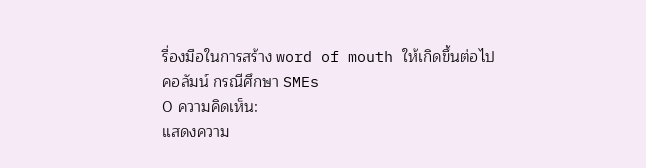รื่องมือในการสร้าง word of mouth ให้เกิดขึ้นต่อไป
คอลัมน์ กรณีศึกษา SMEs
0 ความคิดเห็น:
แสดงความ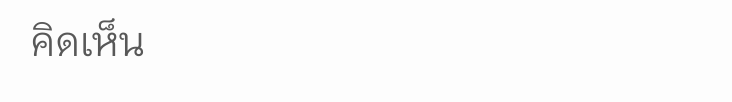คิดเห็น